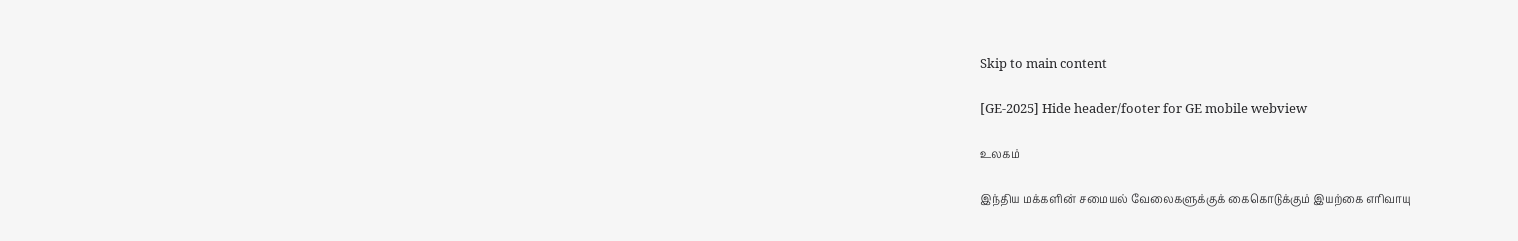Skip to main content

[GE-2025] Hide header/footer for GE mobile webview

உலகம்

இந்திய மக்களின் சமையல் வேலைகளுக்குக் கைகொடுக்கும் இயற்கை எரிவாயு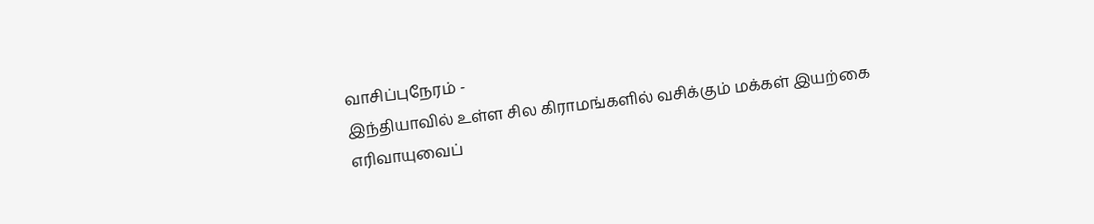வாசிப்புநேரம் -
இந்தியாவில் உள்ள சில கிராமங்களில் வசிக்கும் மக்கள் இயற்கை எரிவாயுவைப்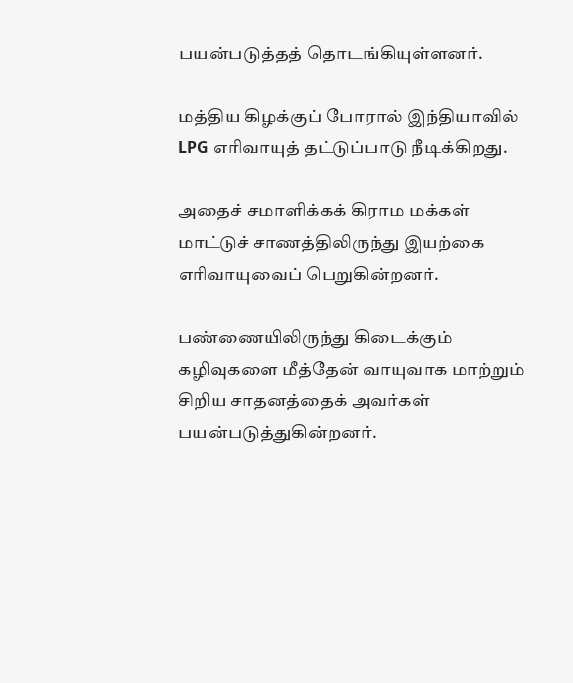பயன்படுத்தத் தொடங்கியுள்ளனர்.

மத்திய கிழக்குப் போரால் இந்தியாவில் LPG எரிவாயுத் தட்டுப்பாடு நீடிக்கிறது.

அதைச் சமாளிக்கக் கிராம மக்கள் மாட்டுச் சாணத்திலிருந்து இயற்கை எரிவாயுவைப் பெறுகின்றனர்.

பண்ணையிலிருந்து கிடைக்கும் கழிவுகளை மீத்தேன் வாயுவாக மாற்றும் சிறிய சாதனத்தைக் அவர்கள் பயன்படுத்துகின்றனர்.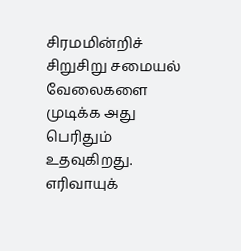சிரமமின்றிச் சிறுசிறு சமையல் வேலைகளை முடிக்க அது பெரிதும் உதவுகிறது. எரிவாயுக்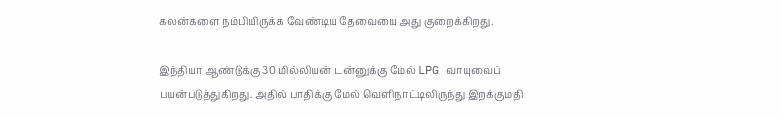கலன்களை நம்பியிருக்க வேண்டிய தேவையை அது குறைக்கிறது.

இந்தியா ஆண்டுக்கு 30 மில்லியன் டன்னுக்கு மேல் LPG வாயுவைப் பயன்படுத்துகிறது. அதில் பாதிக்கு மேல் வெளிநாட்டிலிருந்து இறக்குமதி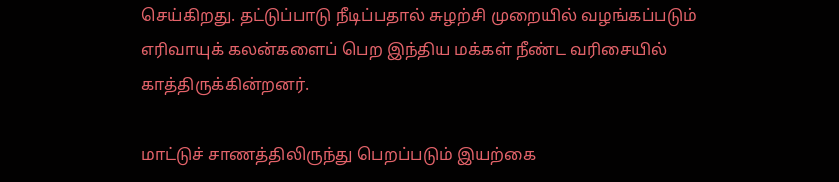செய்கிறது. தட்டுப்பாடு நீடிப்பதால் சுழற்சி முறையில் வழங்கப்படும் எரிவாயுக் கலன்களைப் பெற இந்திய மக்கள் நீண்ட வரிசையில் காத்திருக்கின்றனர்.

மாட்டுச் சாணத்திலிருந்து பெறப்படும் இயற்கை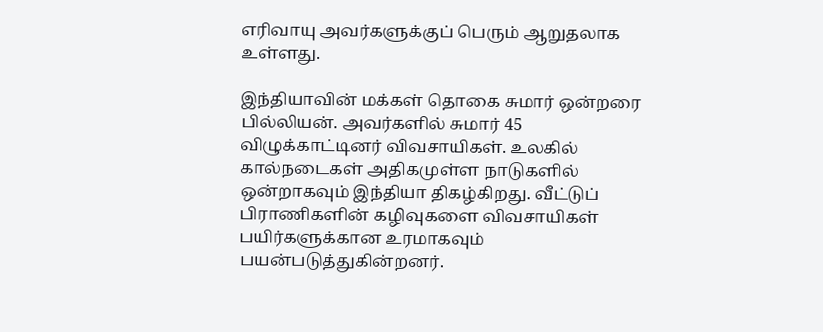எரிவாயு அவர்களுக்குப் பெரும் ஆறுதலாக உள்ளது.

இந்தியாவின் மக்கள் தொகை சுமார் ஒன்றரை பில்லியன். அவர்களில் சுமார் 45 விழுக்காட்டினர் விவசாயிகள். உலகில் கால்நடைகள் அதிகமுள்ள நாடுகளில் ஒன்றாகவும் இந்தியா திகழ்கிறது. வீட்டுப் பிராணிகளின் கழிவுகளை விவசாயிகள் பயிர்களுக்கான உரமாகவும் பயன்படுத்துகின்றனர்.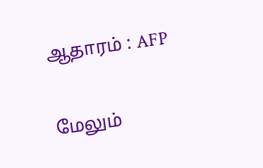ஆதாரம் : AFP

மேலும்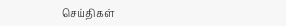செய்திகள்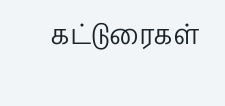கட்டுரைகள்